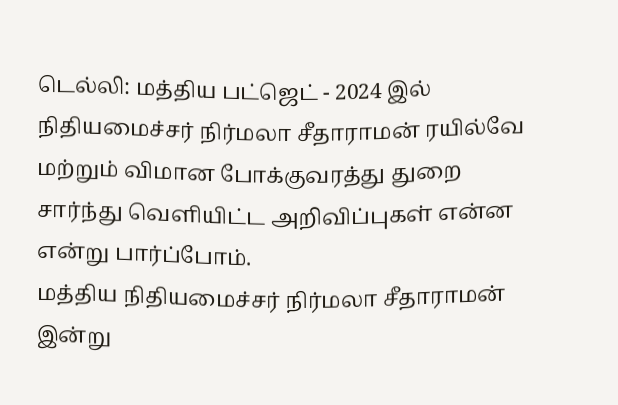டெல்லி: மத்திய பட்ஜெட் - 2024 இல் நிதியமைச்சர் நிர்மலா சீதாராமன் ரயில்வே மற்றும் விமான போக்குவரத்து துறை சார்ந்து வெளியிட்ட அறிவிப்புகள் என்ன என்று பார்ப்போம்.
மத்திய நிதியமைச்சர் நிர்மலா சீதாராமன் இன்று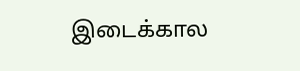இடைக்கால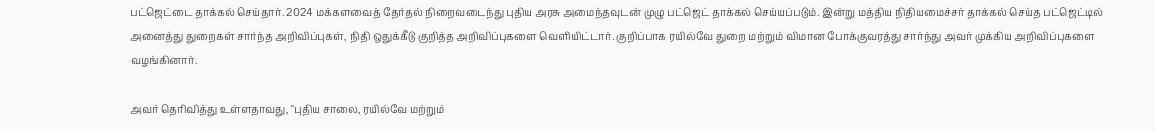பட்ஜெட்டை தாக்கல் செய்தார். 2024 மக்களவைத் தேர்தல் நிறைவடைந்து புதிய அரசு அமைந்தவுடன் முழு பட்ஜெட் தாக்கல் செய்யப்படும். இன்று மத்திய நிதியமைச்சர் தாக்கல் செய்த பட்ஜெட்டில் அனைத்து துறைகள் சார்ந்த அறிவிப்புகள், நிதி ஒதுக்கீடு குறித்த அறிவிப்புகளை வெளியிட்டார். குறிப்பாக ரயில்வே துறை மற்றும் விமான போக்குவரத்து சார்ந்து அவர் முக்கிய அறிவிப்புகளை வழங்கினார்.

அவர் தெரிவித்து உள்ளதாவது, "புதிய சாலை, ரயில்வே மற்றும்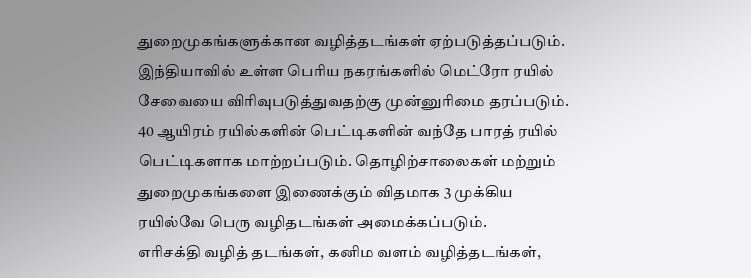துறைமுகங்களுக்கான வழித்தடங்கள் ஏற்படுத்தப்படும். இந்தியாவில் உள்ள பெரிய நகரங்களில் மெட்ரோ ரயில் சேவையை விரிவுபடுத்துவதற்கு முன்னுரிமை தரப்படும். 40 ஆயிரம் ரயில்களின் பெட்டிகளின் வந்தே பாரத் ரயில் பெட்டிகளாக மாற்றப்படும். தொழிற்சாலைகள் மற்றும் துறைமுகங்களை இணைக்கும் விதமாக 3 முக்கிய ரயில்வே பெரு வழிதடங்கள் அமைக்கப்படும்.
எரிசக்தி வழித் தடங்கள், கனிம வளம் வழித்தடங்கள்,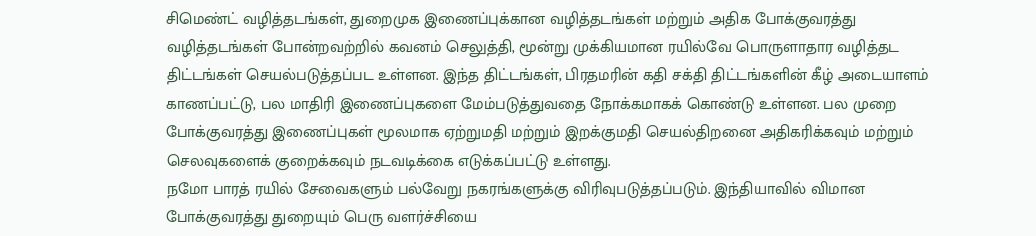சிமெண்ட் வழித்தடங்கள், துறைமுக இணைப்புக்கான வழித்தடங்கள் மற்றும் அதிக போக்குவரத்து வழித்தடங்கள் போன்றவற்றில் கவனம் செலுத்தி, மூன்று முக்கியமான ரயில்வே பொருளாதார வழித்தட திட்டங்கள் செயல்படுத்தப்பட உள்ளன. இந்த திட்டங்கள், பிரதமரின் கதி சக்தி திட்டங்களின் கீழ் அடையாளம் காணப்பட்டு, பல மாதிரி இணைப்புகளை மேம்படுத்துவதை நோக்கமாகக் கொண்டு உள்ளன. பல முறை போக்குவரத்து இணைப்புகள் மூலமாக ஏற்றுமதி மற்றும் இறக்குமதி செயல்திறனை அதிகரிக்கவும் மற்றும் செலவுகளைக் குறைக்கவும் நடவடிக்கை எடுக்கப்பட்டு உள்ளது.
நமோ பாரத் ரயில் சேவைகளும் பல்வேறு நகரங்களுக்கு விரிவுபடுத்தப்படும். இந்தியாவில் விமான போக்குவரத்து துறையும் பெரு வளர்ச்சியை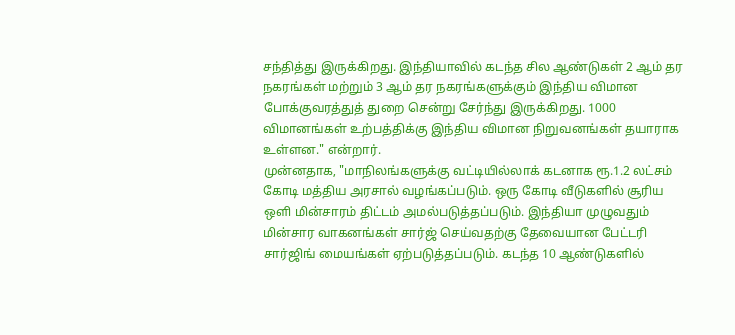சந்தித்து இருக்கிறது. இந்தியாவில் கடந்த சில ஆண்டுகள் 2 ஆம் தர நகரங்கள் மற்றும் 3 ஆம் தர நகரங்களுக்கும் இந்திய விமான போக்குவரத்துத் துறை சென்று சேர்ந்து இருக்கிறது. 1000 விமானங்கள் உற்பத்திக்கு இந்திய விமான நிறுவனங்கள் தயாராக உள்ளன." என்றார்.
முன்னதாக, "மாநிலங்களுக்கு வட்டியில்லாக் கடனாக ரூ.1.2 லட்சம் கோடி மத்திய அரசால் வழங்கப்படும். ஒரு கோடி வீடுகளில் சூரிய ஒளி மின்சாரம் திட்டம் அமல்படுத்தப்படும். இந்தியா முழுவதும் மின்சார வாகனங்கள் சார்ஜ் செய்வதற்கு தேவையான பேட்டரி சார்ஜிங் மையங்கள் ஏற்படுத்தப்படும். கடந்த 10 ஆண்டுகளில்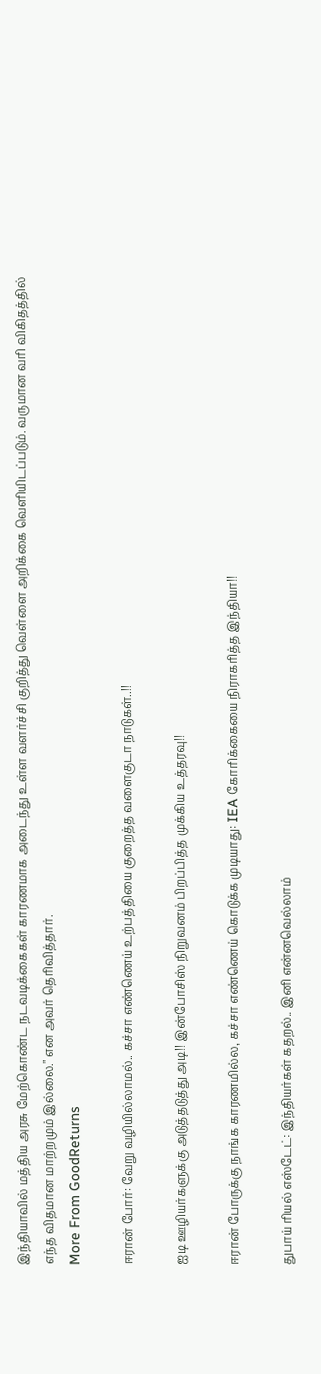இந்தியாவில் மத்திய அரசு மேற்கொண்ட நடவடிக்கைகள் காரணமாக அடைந்து உள்ள வளர்ச்சி குறித்து வெள்ளை அறிக்கை வெளியிடப்படும். வருமான வரி விகிதத்தில் எந்த விதமான மாற்றமும் இல்லை." என அவர் தெரிவித்தார்.
More From GoodReturns

ஈரான் போர்: வேறு வழியில்லாமல்.. கச்சா எண்ணெய் உற்பத்தியை குறைத்த வளைகுடா நாடுகள்..!!

ஐடி ஊழியர்களுக்கு அடுத்தடுத்து அடி!! இன்போசிஸ் நிறுவனம் பிறப்பித்த முக்கிய உத்தரவு!!

ஈரான் போருக்கு நாங்க காரணமில்ல, கச்சா எண்ணெய் கொடுக்க முடியாது: IEA கோரிக்கையை நிராகரித்த இந்தியா!!

துபாய் ரியல் எஸ்டேட்: இந்தியர்கள் கதறல்.. இனி என்னவெல்லாம்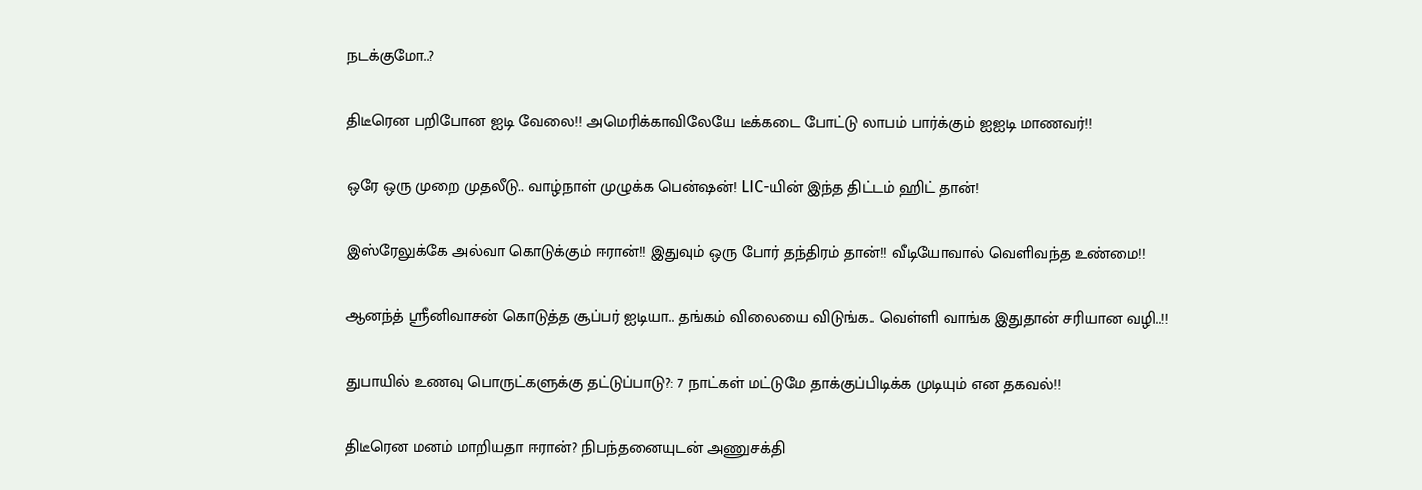நடக்குமோ..?

திடீரென பறிபோன ஐடி வேலை!! அமெரிக்காவிலேயே டீக்கடை போட்டு லாபம் பார்க்கும் ஐஐடி மாணவர்!!

ஒரே ஒரு முறை முதலீடு.. வாழ்நாள் முழுக்க பென்ஷன்! LIC-யின் இந்த திட்டம் ஹிட் தான்!

இஸ்ரேலுக்கே அல்வா கொடுக்கும் ஈரான்!! இதுவும் ஒரு போர் தந்திரம் தான்!! வீடியோவால் வெளிவந்த உண்மை!!

ஆனந்த் ஸ்ரீனிவாசன் கொடுத்த சூப்பர் ஐடியா.. தங்கம் விலையை விடுங்க.. வெள்ளி வாங்க இதுதான் சரியான வழி..!!

துபாயில் உணவு பொருட்களுக்கு தட்டுப்பாடு?: 7 நாட்கள் மட்டுமே தாக்குப்பிடிக்க முடியும் என தகவல்!!

திடீரென மனம் மாறியதா ஈரான்? நிபந்தனையுடன் அணுசக்தி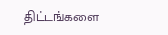திட்டங்களை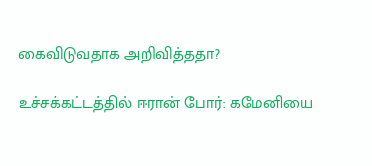கைவிடுவதாக அறிவித்ததா?

உச்சக்கட்டத்தில் ஈரான் போர்: கமேனியை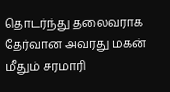தொடர்ந்து தலைவராக தேர்வான அவரது மகன் மீதும் சரமாரி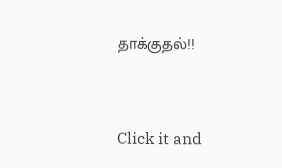தாக்குதல்!!



Click it and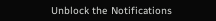Unblock the Notifications